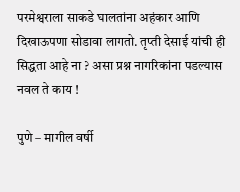परमेश्वराला साकडे घालतांना अहंकार आणि दिखाऊपणा सोडावा लागतो. तृप्ती देसाई यांची ही सिद्धता आहे ना ? असा प्रश्न नागरिकांना पडल्यास नवल ते काय !

पुणे – मागील वर्षी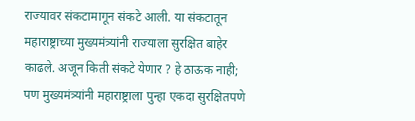राज्यावर संकटामागून संकटे आली. या संकटातून महाराष्ट्राच्या मुख्यमंत्र्यांनी राज्याला सुरक्षित बाहेर काढले. अजून किती संकटे येणार ? हे ठाऊक नाही; पण मुख्यमंत्र्यांनी महाराष्ट्राला पुन्हा एकदा सुरक्षितपणे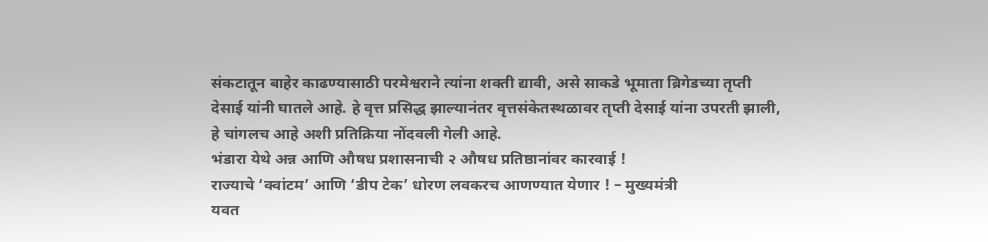संकटातून बाहेर काढण्यासाठी परमेश्वराने त्यांना शक्ती द्यावी, असे साकडे भूमाता ब्रिगेडच्या तृप्ती देसाई यांनी घातले आहे. हे वृत्त प्रसिद्ध झाल्यानंतर वृत्तसंकेतस्थळावर तृप्ती देसाई यांना उपरती झाली, हे चांगलच आहे अशी प्रतिक्रिया नोंदवली गेली आहे.
भंडारा येथे अन्न आणि औषध प्रशासनाची २ औषध प्रतिष्ठानांवर कारवाई !
राज्याचे ‘क्वांटम’ आणि ‘डीप टेक’ धोरण लवकरच आणण्यात येणार ! – मुख्यमंत्री
यवत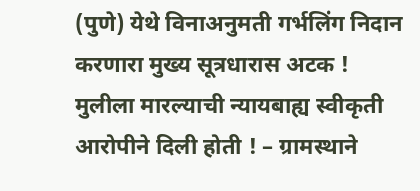(पुणे) येथे विनाअनुमती गर्भलिंग निदान करणारा मुख्य सूत्रधारास अटक !
मुलीला मारल्याची न्यायबाह्य स्वीकृती आरोपीने दिली होती ! – ग्रामस्थाने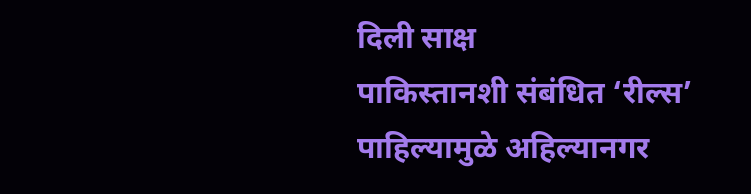दिली साक्ष
पाकिस्तानशी संबंधित ‘रील्स’ पाहिल्यामुळे अहिल्यानगर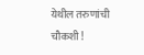येथील तरुणांची चौकशी !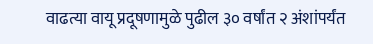वाढत्या वायू प्रदूषणामुळे पुढील ३० वर्षांत २ अंशांपर्यंत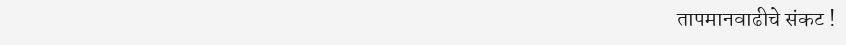तापमानवाढीचे संकट !